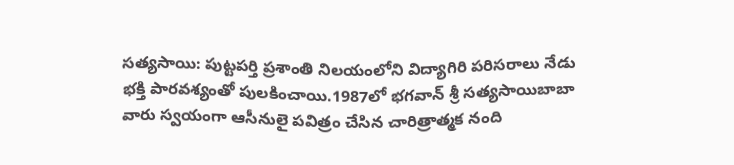సత్యసాయి: పుట్టపర్తి ప్రశాంతి నిలయంలోని విద్యాగిరి పరిసరాలు నేడు భక్తి పారవశ్యంతో పులకించాయి.1987లో భగవాన్ శ్రీ సత్యసాయిబాబా వారు స్వయంగా ఆసీనులై పవిత్రం చేసిన చారిత్రాత్మక నంది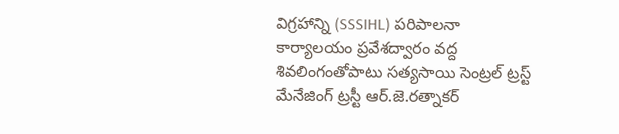విగ్రహాన్ని (SSSIHL) పరిపాలనా కార్యాలయం ప్రవేశద్వారం వద్ద శివలింగంతోపాటు సత్యసాయి సెంట్రల్ ట్రస్ట్ మేనేజింగ్ ట్రస్టీ ఆర్.జె.రత్నాకర్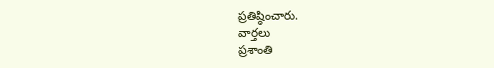ప్రతిష్ఠించారు.
వార్తలు
ప్రశాంతి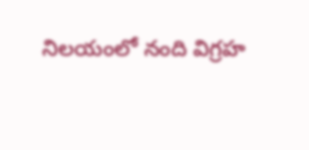నిలయంలో నంది విగ్రహ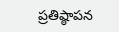ప్రతిష్ఠాపన